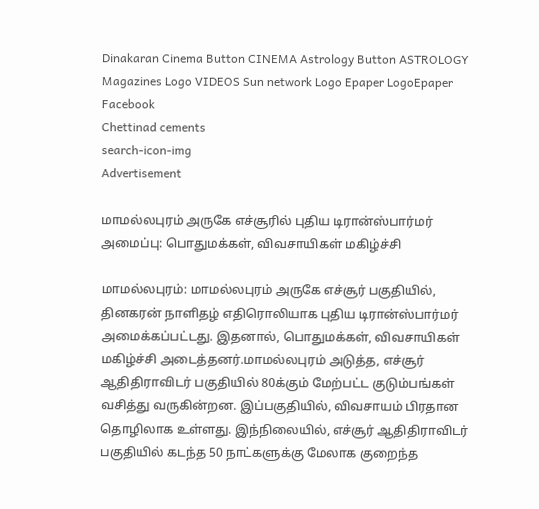Dinakaran Cinema Button CINEMA Astrology Button ASTROLOGY  Magazines Logo VIDEOS Sun network Logo Epaper LogoEpaper Facebook
Chettinad cements
search-icon-img
Advertisement

மாமல்லபுரம் அருகே எச்சூரில் புதிய டிரான்ஸ்பார்மர் அமைப்பு: பொதுமக்கள், விவசாயிகள் மகிழ்ச்சி

மாமல்லபுரம்: மாமல்லபுரம் அருகே எச்சூர் பகுதியில், தினகரன் நாளிதழ் எதிரொலியாக புதிய டிரான்ஸ்பார்மர் அமைக்கப்பட்டது. இதனால், பொதுமக்கள், விவசாயிகள் மகிழ்ச்சி அடைத்தனர்.மாமல்லபுரம் அடுத்த, எச்சூர் ஆதிதிராவிடர் பகுதியில் 80க்கும் மேற்பட்ட குடும்பங்கள் வசித்து வருகின்றன. இப்பகுதியில், விவசாயம் பிரதான தொழிலாக உள்ளது. இந்நிலையில், எச்சூர் ஆதிதிராவிடர் பகுதியில் கடந்த 50 நாட்களுக்கு மேலாக குறைந்த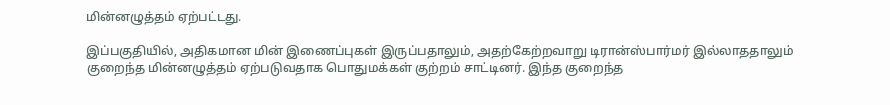மின்னழுத்தம் ஏற்பட்டது.

இப்பகுதியில், அதிகமான மின் இணைப்புகள் இருப்பதாலும், அதற்கேற்றவாறு டிரான்ஸ்பார்மர் இல்லாததாலும் குறைந்த மின்னழுத்தம் ஏற்படுவதாக பொதுமக்கள் குற்றம் சாட்டினர். இந்த குறைந்த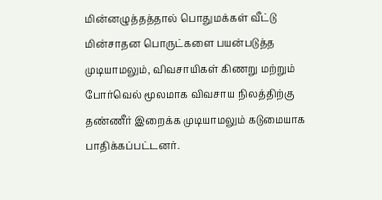மின்னழுத்தத்தால் பொதுமக்கள் வீட்டு மின்சாதன பொருட்களை பயன்படுத்த முடியாமலும், விவசாயிகள் கிணறு மற்றும் போர்வெல் மூலமாக விவசாய நிலத்திற்கு தண்ணீர் இறைக்க முடியாமலும் கடுமையாக பாதிக்கப்பட்டனர்.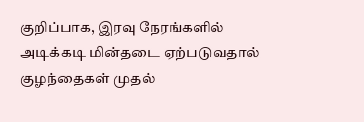குறிப்பாக, இரவு நேரங்களில் அடிக்கடி மின்தடை ஏற்படுவதால் குழந்தைகள் முதல்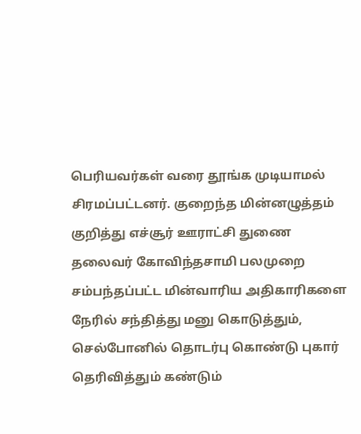பெரியவர்கள் வரை தூங்க முடியாமல் சிரமப்பட்டனர். குறைந்த மின்னழுத்தம் குறித்து எச்சூர் ஊராட்சி துணை தலைவர் கோவிந்தசாமி பலமுறை சம்பந்தப்பட்ட மின்வாரிய அதிகாரிகளை நேரில் சந்தித்து மனு கொடுத்தும், செல்போனில் தொடர்பு கொண்டு புகார் தெரிவித்தும் கண்டும்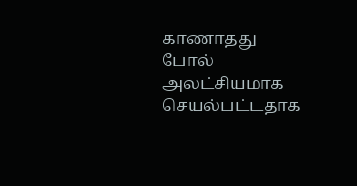காணாதது போல் அலட்சியமாக செயல்பட்டதாக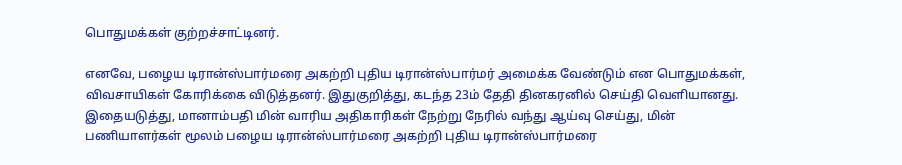பொதுமக்கள் குற்றச்சாட்டினர்.

எனவே, பழைய டிரான்ஸ்பார்மரை அகற்றி புதிய டிரான்ஸ்பார்மர் அமைக்க வேண்டும் என பொதுமக்கள், விவசாயிகள் கோரிக்கை விடுத்தனர். இதுகுறித்து, கடந்த 23ம் தேதி தினகரனில் செய்தி வெளியானது. இதையடுத்து, மானாம்பதி மின் வாரிய அதிகாரிகள் நேற்று நேரில் வந்து ஆய்வு செய்து, மின் பணியாளர்கள் மூலம் பழைய டிரான்ஸ்பார்மரை அகற்றி புதிய டிரான்ஸ்பார்மரை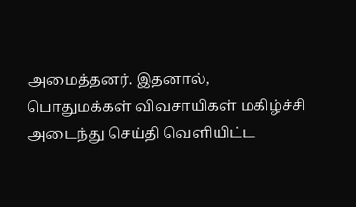அமைத்தனர். இதனால், பொதுமக்கள் விவசாயிகள் மகிழ்ச்சி அடைந்து செய்தி வெளியிட்ட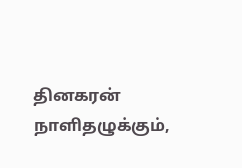தினகரன் நாளிதழுக்கும்,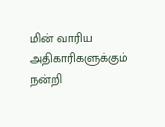மின் வாரிய அதிகாரிகளுக்கும் நன்றி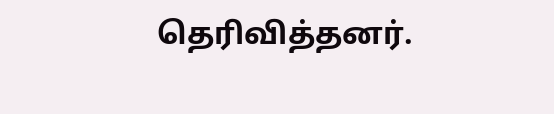தெரிவித்தனர்.